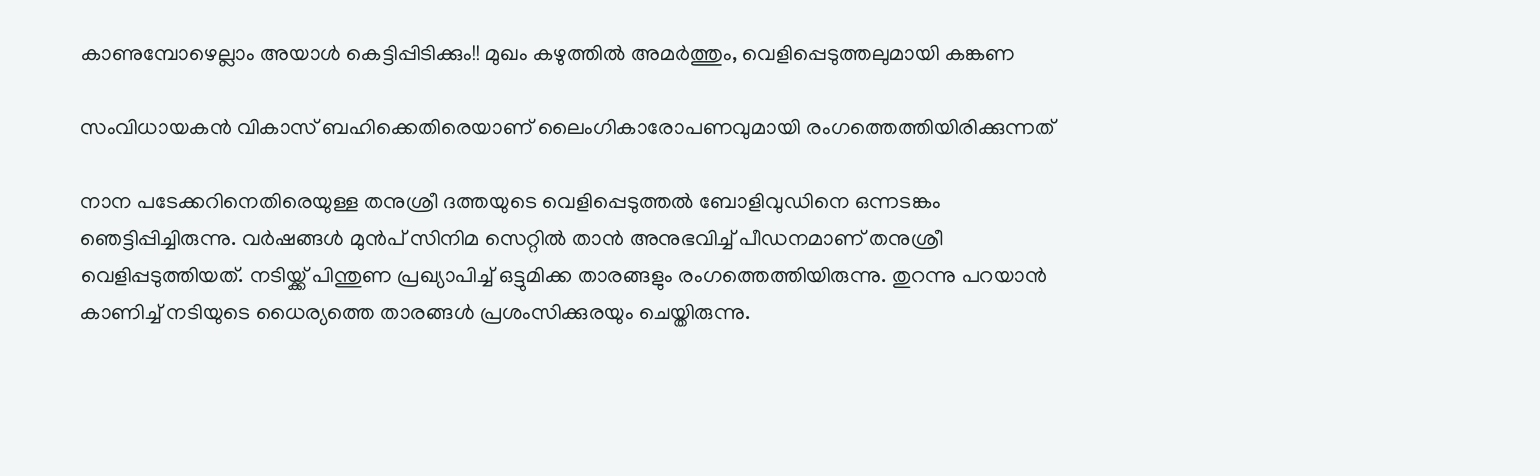കാണുമ്പോഴെല്ലാം അയാൾ കെട്ടിപ്പിടിക്കും!! മുഖം കഴുത്തില്‍ അമർത്തും, വെളിപ്പെടുത്തലുമായി കങ്കണ

സംവിധായകൻ വികാസ് ബഹിക്കെതിരെയാണ് ലൈംഗികാരോപണവുമായി രംഗത്തെത്തിയിരിക്കുന്നത്

നാന പടേക്കറിനെതിരെയുള്ള തനുശ്രീ ദത്തയുടെ വെളിപ്പെടുത്തൽ ബോളിവുഡിനെ ഒന്നടങ്കം ഞെട്ടിപ്പിച്ചിരുന്നു. വർഷങ്ങൾ മുൻപ് സിനിമ സെറ്റിൽ താൻ അനുഭവിച്ച് പീഡനമാണ് തനുശ്രീ വെളിപ്പടുത്തിയത്. നടിയ്ക്ക് പിന്തുണ പ്രഖ്യാപിച്ച് ഒട്ടുമിക്ക താരങ്ങളും രംഗത്തെത്തിയിരുന്നു. തുറന്നു പറയാൻ കാണിച്ച് നടിയുടെ ധൈര്യത്തെ താരങ്ങൾ പ്രശംസിക്കുരയും ചെയ്തിരുന്നു.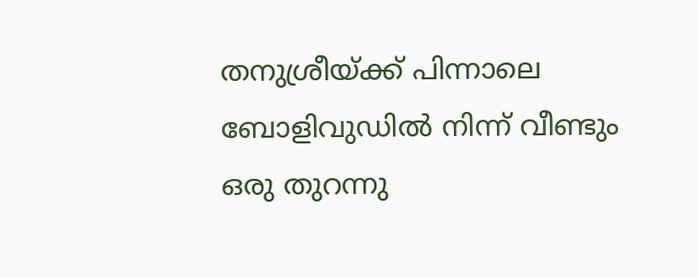തനുശ്രീയ്ക്ക് പിന്നാലെ ബോളിവുഡിൽ നിന്ന് വീണ്ടും ഒരു തുറന്നു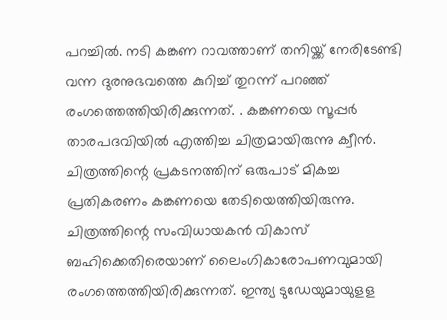പറച്ചിൽ. നടി കങ്കണ റാവത്താണ് തനിയ്ക്ക് നേരിടേണ്ടി വന്ന ദുരനുഭവത്തെ കുറിച്ച് തുറന്ന് പറഞ്ഞ് രംഗത്തെത്തിയിരിക്കുന്നത്. . കങ്കണയെ സൂപ്പർ താരപദവിയിൽ എത്തിച്ച ചിത്രമായിരുന്നു ക്വീൻ. ചിത്രത്തിന്റെ പ്രകടനത്തിന് ഒരുപാട് മികച്ച പ്രതികരണം കങ്കണയെ തേടിയെത്തിയിരുന്നു. ചിത്രത്തിന്റെ സംവിധായകൻ വികാസ് ബഹിക്കെതിരെയാണ് ലൈംഗികാരോപണവുമായി രംഗത്തെത്തിയിരിക്കുന്നത്. ഇന്ത്യ ടുഡേയുമായുളള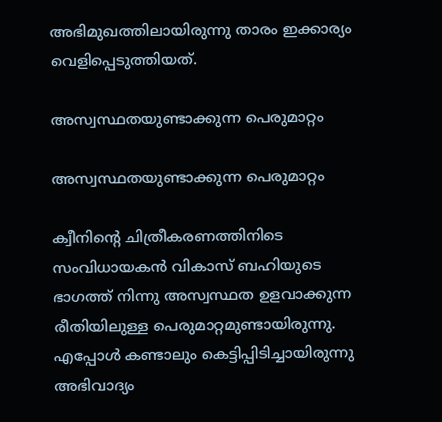അഭിമുഖത്തിലായിരുന്നു താരം ഇക്കാര്യം വെളിപ്പെടുത്തിയത്.

അസ്വസ്ഥതയുണ്ടാക്കുന്ന പെരുമാറ്റം

അസ്വസ്ഥതയുണ്ടാക്കുന്ന പെരുമാറ്റം

ക്വീനിന്റെ ചിത്രീകരണത്തിനിടെ സംവിധായകൻ വികാസ് ബഹിയുടെ ഭാഗത്ത് നിന്നു അസ്വസ്ഥത ഉളവാക്കുന്ന രീതിയിലുള്ള പെരുമാറ്റമുണ്ടായിരുന്നു. എപ്പോൾ കണ്ടാലും കെട്ടിപ്പിടിച്ചായിരുന്നു അഭിവാദ്യം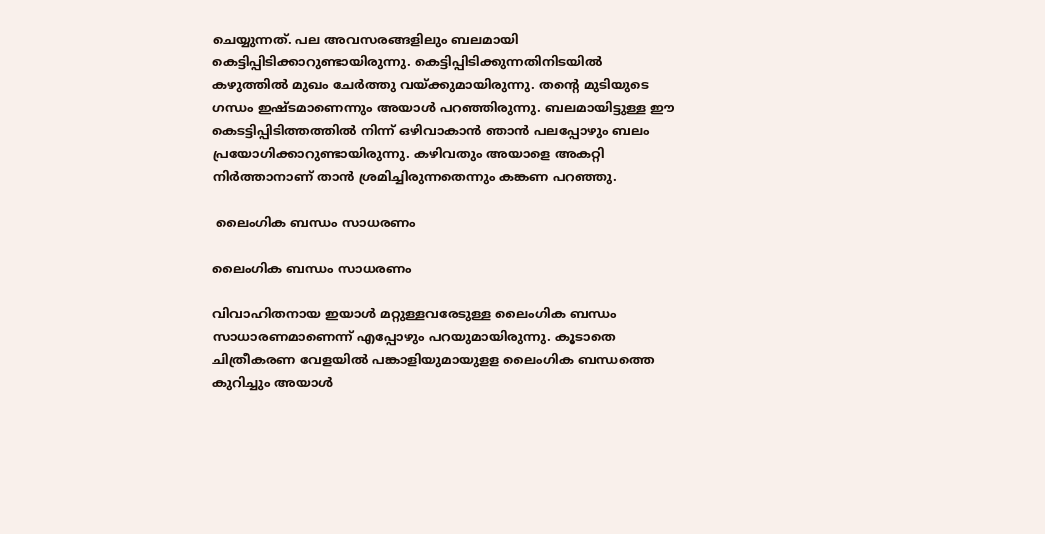ചെയ്യുന്നത്. പല അവസരങ്ങളിലും ബലമായി കെട്ടിപ്പിടിക്കാറുണ്ടായിരുന്നു. കെട്ടിപ്പിടിക്കുന്നതിനിടയിൽ കഴുത്തിൽ മുഖം ചേർത്തു വയ്ക്കുമായിരുന്നു. തന്റെ മുടിയുടെ ഗന്ധം ഇഷ്ടമാണെന്നും അയാൾ പറഞ്ഞിരുന്നു. ബലമായിട്ടുള്ള ഈ കെടട്ടിപ്പിടിത്തത്തിൽ നിന്ന് ഒഴിവാകാൻ ഞാൻ പലപ്പോഴും ബലം പ്രയോഗിക്കാറുണ്ടായിരുന്നു. കഴിവതും അയാളെ അകറ്റി നിർത്താനാണ് താൻ ശ്രമിച്ചിരുന്നതെന്നും കങ്കണ പറഞ്ഞു.

 ലൈംഗിക ബന്ധം സാധരണം

ലൈംഗിക ബന്ധം സാധരണം

വിവാഹിതനായ ഇയാൾ മറ്റുള്ളവരേടുള്ള ലൈംഗിക ബന്ധം സാധാരണമാണെന്ന് എപ്പോഴും പറയുമായിരുന്നു. കൂടാതെ ചിത്രീകരണ വേളയിൽ പങ്കാളിയുമായുളള ലൈംഗിക ബന്ധത്തെ കുറിച്ചും അയാൾ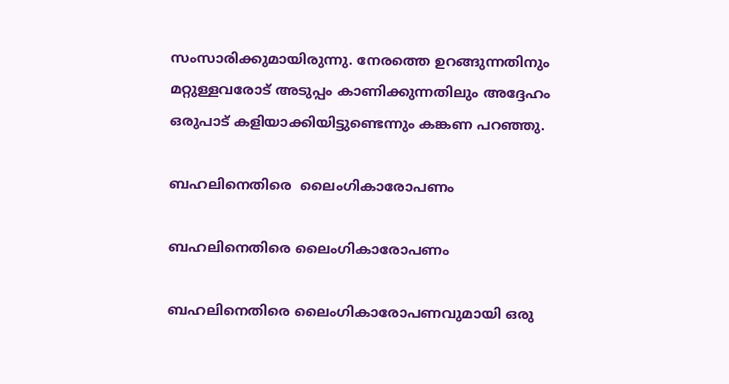സംസാരിക്കുമായിരുന്നു. നേരത്തെ ഉറങ്ങുന്നതിനും മറ്റുള്ളവരോട് അടുപ്പം കാണിക്കുന്നതിലും അദ്ദേഹം ഒരുപാട് കളിയാക്കിയിട്ടുണ്ടെന്നും കങ്കണ പറഞ്ഞു.

ബഹലിനെതിരെ  ലൈംഗികാരോപണം

ബഹലിനെതിരെ ലൈംഗികാരോപണം

ബഹലിനെതിരെ ലൈംഗികാരോപണവുമായി ഒരു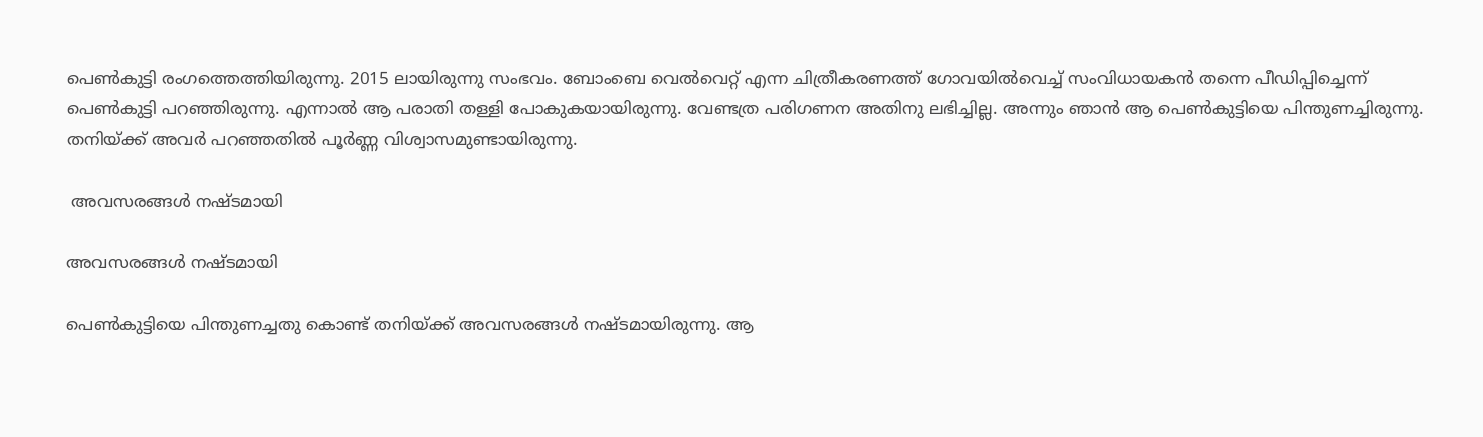പെൺകുട്ടി രംഗത്തെത്തിയിരുന്നു. 2015 ലായിരുന്നു സംഭവം. ബോംബെ വെൽവെറ്റ് എന്ന ചിത്രീകരണത്ത് ഗോവയിൽവെച്ച് സംവിധായകൻ തന്നെ പീഡിപ്പിച്ചെന്ന് പെൺകുട്ടി പറഞ്ഞിരുന്നു. എന്നാൽ ആ പരാതി തള്ളി പോകുകയായിരുന്നു. വേണ്ടത്ര പരിഗണന അതിനു ലഭിച്ചില്ല. അന്നും ഞാൻ ആ പെൺകുട്ടിയെ പിന്തുണച്ചിരുന്നു. തനിയ്ക്ക് അവർ പറഞ്ഞതിൽ പൂർണ്ണ വിശ്വാസമുണ്ടായിരുന്നു.

 അവസരങ്ങൾ നഷ്ടമായി

അവസരങ്ങൾ നഷ്ടമായി

പെൺകുട്ടിയെ പിന്തുണച്ചതു കൊണ്ട് തനിയ്ക്ക് അവസരങ്ങൾ നഷ്ടമായിരുന്നു. ആ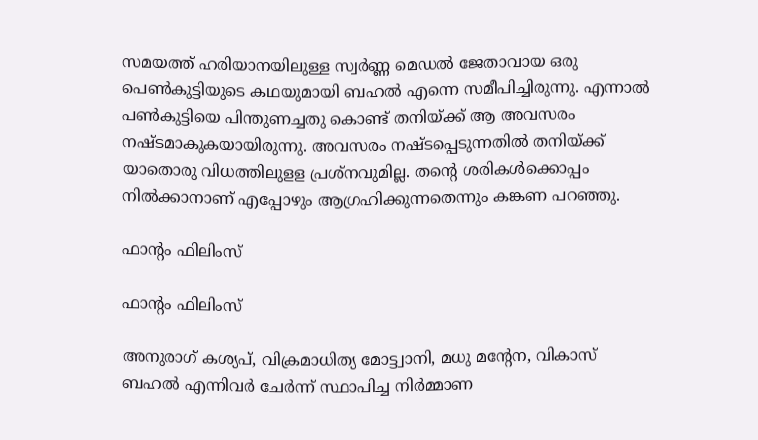സമയത്ത് ഹരിയാനയിലുള്ള സ്വർണ്ണ മെഡൽ ജേതാവായ ഒരു പെൺകുട്ടിയുടെ കഥയുമായി ബഹൽ എന്നെ സമീപിച്ചിരുന്നു. എന്നാൽ പൺകുട്ടിയെ പിന്തുണച്ചതു കൊണ്ട് തനിയ്ക്ക് ആ അവസരം നഷ്ടമാകുകയായിരുന്നു. അവസരം നഷ്ടപ്പെടുന്നതിൽ തനിയ്ക്ക് യാതൊരു വിധത്തിലുളള പ്രശ്നവുമില്ല. തന്റെ ശരികൾക്കൊപ്പം നിൽക്കാനാണ് എപ്പോഴും ആഗ്രഹിക്കുന്നതെന്നും കങ്കണ പറഞ്ഞു.

ഫാന്റം ഫിലിംസ്

ഫാന്റം ഫിലിംസ്

അനുരാഗ് കശ്യപ്, വിക്രമാധിത്യ മോട്ട്വാനി, മധു മന്റേന, വികാസ് ബഹല്‍ എന്നിവര്‍ ചേർന്ന് സ്ഥാപിച്ച നിർമ്മാണ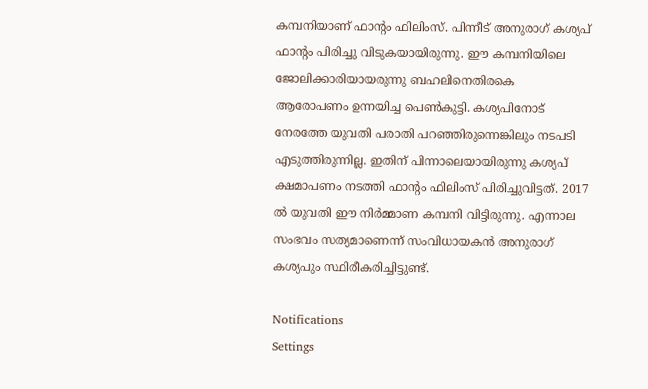കമ്പനിയാണ് ഫാന്റം ഫിലിംസ്. പിന്നീട് അനുരാഗ് കശ്യപ് ഫാന്റം പിരിച്ചു വിടുകയായിരുന്നു. ഈ കമ്പനിയിലെ ജോലിക്കാരിയായരുന്നു ബഹലിനെതിരകെ ആരോപണം ഉന്നയിച്ച പെൺകുട്ടി. കശ്യപിനോട്‌ നേരത്തേ യുവതി പരാതി പറഞ്ഞിരുന്നെങ്കിലും നടപടി എടുത്തിരുന്നില്ല. ഇതിന് പിന്നാലെയായിരുന്നു കശ്യപ്‌ ക്ഷമാപണം നടത്തി ഫാന്റം ഫിലിംസ് പിരിച്ചുവിട്ടത്. 2017 ൽ യുവതി ഈ നിർമ്മാണ കമ്പനി വിട്ടിരുന്നു. എന്നാല‍ സംഭവം സത്യമാണെന്ന് സംവിധായകൻ അനുരാഗ് കശ്യപും സ്ഥിരീകരിച്ചിട്ടുണ്ട്.

Notifications
Settings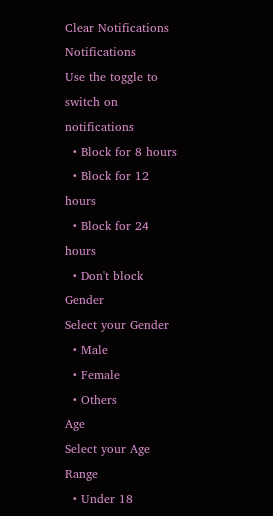Clear Notifications
Notifications
Use the toggle to switch on notifications
  • Block for 8 hours
  • Block for 12 hours
  • Block for 24 hours
  • Don't block
Gender
Select your Gender
  • Male
  • Female
  • Others
Age
Select your Age Range
  • Under 18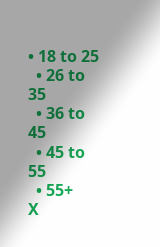• 18 to 25
  • 26 to 35
  • 36 to 45
  • 45 to 55
  • 55+
X